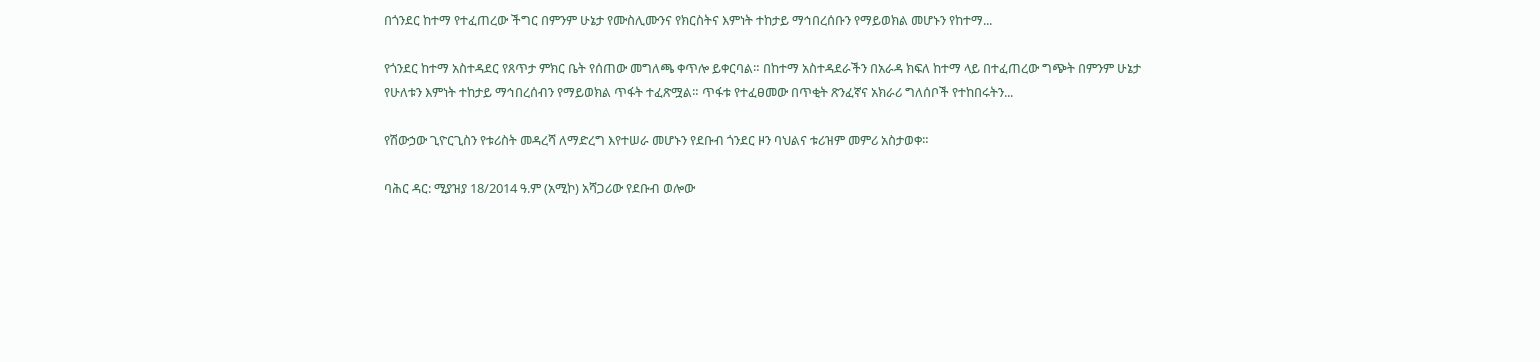በጎንደር ከተማ የተፈጠረው ችግር በምንም ሁኔታ የሙስሊሙንና የክርስትና እምነት ተከታይ ማኅበረሰቡን የማይወክል መሆኑን የከተማ...

የጎንደር ከተማ አስተዳደር የጸጥታ ምክር ቤት የሰጠው መግለጫ ቀጥሎ ይቀርባል። በከተማ አስተዳደራችን በአራዳ ክፍለ ከተማ ላይ በተፈጠረው ግጭት በምንም ሁኔታ የሁለቱን እምነት ተከታይ ማኅበረሰብን የማይወክል ጥፋት ተፈጽሟል። ጥፋቱ የተፈፀመው በጥቂት ጽንፈኛና አክራሪ ግለሰቦች የተከበሩትን...

የሽውኃው ጊዮርጊስን የቱሪስት መዳረሻ ለማድረግ እየተሠራ መሆኑን የደቡብ ጎንደር ዞን ባህልና ቱሪዝም መምሪ አስታወቀ።

ባሕር ዳር: ሚያዝያ 18/2014 ዓ.ም (አሚኮ) አሻጋሪው የደቡብ ወሎው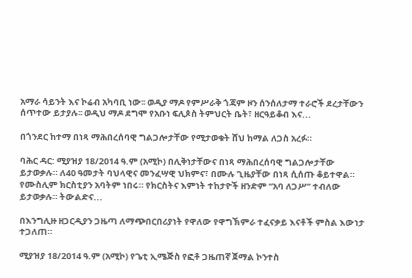አማራ ሳይንት እና ኮሬብ አካባቢ ነው፡፡ ወዲያ ማዶ የምሥራቅ ጎጃም ዞን ሰንሰለታማ ተራሮች ደረታቸውን ሰጥተው ይታያሉ፡፡ ወዲህ ማዶ ደግሞ የአቡነ ፍሊጶስ ትምህርት ቤት፣ ዘርዓይቆብ እና...

በጎንደር ከተማ በነጻ ማሕበረሰባዊ ግልጋሎታቸው የሚታወቁት ሸህ ከማል ለጋስ አረፉ።

ባሕር ዳር: ሚያዝያ 18/2014 ዓ.ም (አሚኮ) በሊቅነታቸውና በነጻ ማሕበረሰባዊ ግልጋሎታቸው ይታወቃሉ። ለ40 ዓመታት ባህላዊና መንፈሣዊ ህክምና፣ በሙሉ ጊዜያቸው በነጻ ሲሰጡ ቆይተዋል። የሙስሊም ክርስቲያን አባትም ነበሩ። የክርስትና እምነት ተከታዮች ዘንድም “አባ ለጋሥ” ተብለው ይታወቃሉ። ትውልድና...

በእንግሊዙ ዘጋርዲያን ጋዜጣ ለማጭበርበሪያነት የዋለው የዋግኽምራ ተፈናቃይ እናቶች ምስል እውነታ ተጋለጠ።

ሚያዝያ 18/2014 ዓ.ም (አሚኮ) የጌቲ ኢሜጅስ የፎቶ ጋዜጠኛ ጀማል ኮንተስ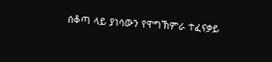ሰቆጣ ላይ ያነሳውን የዋግኽምራ ተፈናቃይ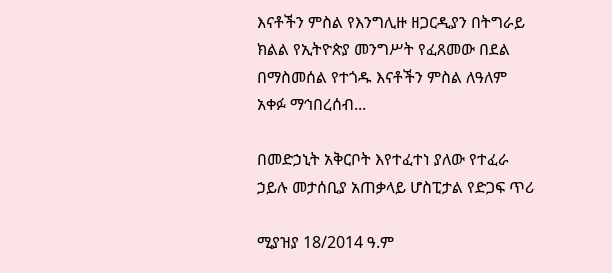እናቶችን ምስል የእንግሊዙ ዘጋርዲያን በትግራይ ክልል የኢትዮጵያ መንግሥት የፈጸመው በደል በማስመሰል የተጎዱ እናቶችን ምስል ለዓለም አቀፉ ማኅበረሰብ...

በመድኃኒት አቅርቦት እየተፈተነ ያለው የተፈራ ኃይሉ መታሰቢያ አጠቃላይ ሆስፒታል የድጋፍ ጥሪ

ሚያዝያ 18/2014 ዓ.ም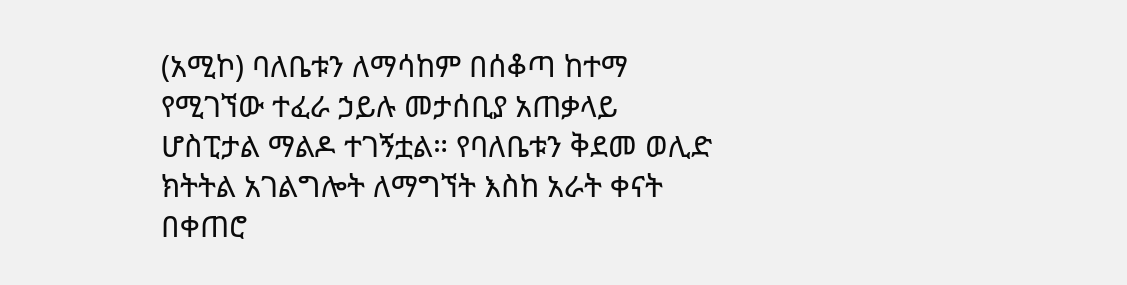(አሚኮ) ባለቤቱን ለማሳከም በሰቆጣ ከተማ የሚገኘው ተፈራ ኃይሉ መታሰቢያ አጠቃላይ ሆስፒታል ማልዶ ተገኝቷል። የባለቤቱን ቅደመ ወሊድ ክትትል አገልግሎት ለማግኘት እስከ አራት ቀናት በቀጠሮ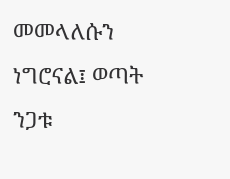መመላለሱን ነግሮናል፤ ወጣት ንጋቱ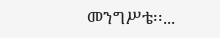መንግሥቴ፡፡...